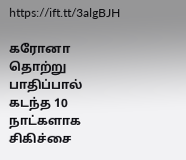https://ift.tt/3algBJH

கரோனா தொற்று பாதிப்பால் கடந்த 10 நாட்களாக சிகிச்சை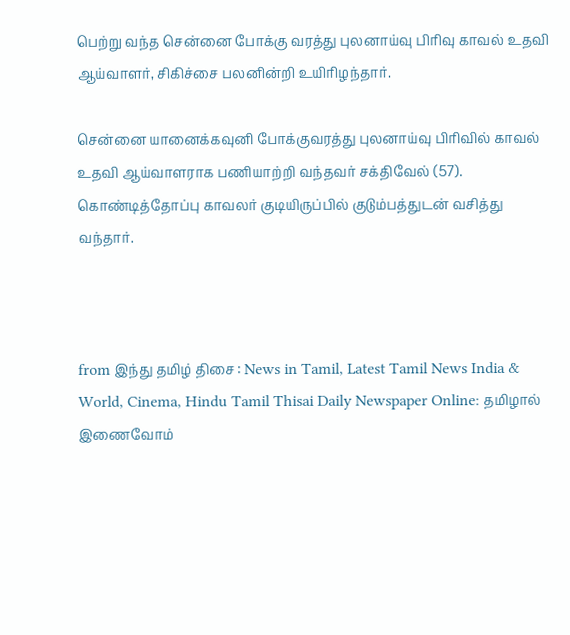பெற்று வந்த சென்னை போக்கு வரத்து புலனாய்வு பிரிவு காவல் உதவி ஆய்வாளர், சிகிச்சை பலனின்றி உயிரிழந்தார்.

சென்னை யானைக்கவுனி போக்குவரத்து புலனாய்வு பிரிவில் காவல் உதவி ஆய்வாளராக பணியாற்றி வந்தவர் சக்திவேல் (57). கொண்டித்தோப்பு காவலர் குடியிருப்பில் குடும்பத்துடன் வசித்து வந்தார்.



from இந்து தமிழ் திசை : News in Tamil, Latest Tamil News India & World, Cinema, Hindu Tamil Thisai Daily Newspaper Online: தமிழால் இணைவோம்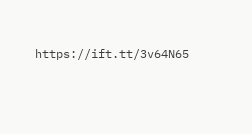https://ift.tt/3v64N65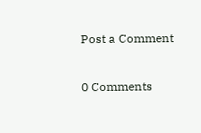Post a Comment

0 Comments